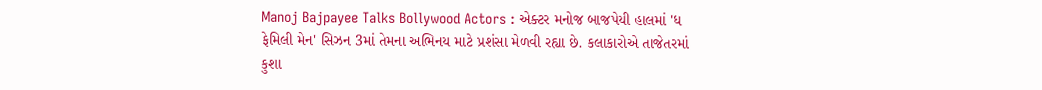Manoj Bajpayee Talks Bollywood Actors : એક્ટર મનોજ બાજપેયી હાલમાં 'ધ ફેમિલી મેન' સિઝન 3માં તેમના અભિનય માટે પ્રશંસા મેળવી રહ્યા છે. કલાકારોએ તાજેતરમાં કુશા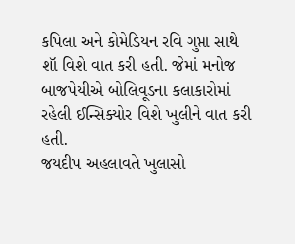કપિલા અને કોમેડિયન રવિ ગુપ્તા સાથે શૉ વિશે વાત કરી હતી. જેમાં મનોજ બાજપેયીએ બોલિવૂડના કલાકારોમાં રહેલી ઈન્સિક્યોર વિશે ખુલીને વાત કરી હતી.
જયદીપ અહલાવતે ખુલાસો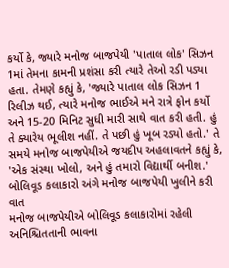કર્યો કે, જ્યારે મનોજ બાજપેયી 'પાતાલ લોક' સિઝન 1માં તેમના કામની પ્રશંસા કરી ત્યારે તેઓ રડી પડ્યા હતા. તેમણે કહ્યું કે, 'જ્યારે પાતાલ લોક સિઝન 1 રિલીઝ થઈ, ત્યારે મનોજ ભાઈએ મને રાત્રે ફોન કર્યો અને 15-20 મિનિટ સુધી મારી સાથે વાત કરી હતી. હું તે ક્યારેય ભૂલીશ નહીં. તે પછી હું ખૂબ રડ્યો હતો.' તે સમયે મનોજ બાજપેયીએ જયદીપ અહલાવતને કહ્યું કે, 'એક સંસ્થા ખોલો, અને હું તમારો વિદ્યાર્થી બનીશ.'
બોલિવૂડ કલાકારો અંગે મનોજ બાજપેયી ખુલીને કરી વાત
મનોજ બાજપેયીએ બોલિવૂડ કલાકારોમાં રહેલી અનિશ્ચિતતાની ભાવના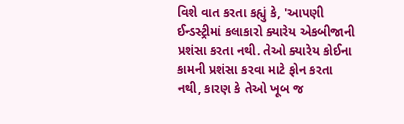વિશે વાત કરતા કહ્યું કે, 'આપણી ઈન્ડસ્ટ્રીમાં કલાકારો ક્યારેય એકબીજાની પ્રશંસા કરતા નથી. તેઓ ક્યારેય કોઈના કામની પ્રશંસા કરવા માટે ફોન કરતા નથી, કારણ કે તેઓ ખૂબ જ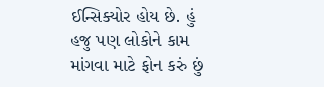ઈન્સિક્યોર હોય છે. હું હજુ પણ લોકોને કામ માંગવા માટે ફોન કરું છું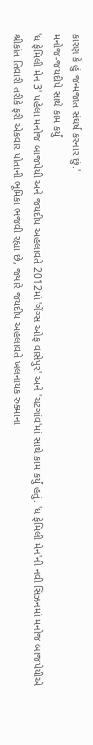કારણ કે હું જન્મજાત સંઘર્ષ કરનાર છું.'
મનોજ-જયદીપે સાથે કામ કર્યું
'ધ ફેમિલી મેન 3' પહેલા મનોજ બાજપેયી અને જયદીપ અહલાવતે 2012માં 'ગેંગ્સ ઓફ વાસેપુર' અને 'ચટગાંવ'માં સાથે કામ કર્યું હતું. 'ધ ફેમિલી મેન'ની નવી સિઝનમાં મનોજ બાજપેયીએ શ્રીકાંત તિવારી તરીકે ફરી એકવાર પોતાની ભૂમિકા ભજવી રહ્યા છે, જ્યારે જયદીપ અહલાવતે ખલનાયક રુક્માના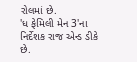રોલમાં છે.
'ધ ફેમિલી મેન 3'ના નિર્દેશક રાજ એન્ડ ડીકે છે.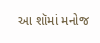આ શૉમાં મનોજ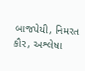બાજપેયી, નિમરત કૌર, અશ્લેષા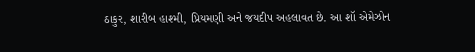ઠાકુર, શારીબ હાશ્મી, પ્રિયમણી અને જયદીપ અહલાવત છે. આ શૉ એમેઝોન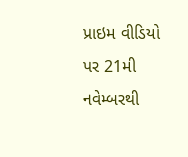પ્રાઇમ વીડિયો પર 21મી નવેમ્બરથી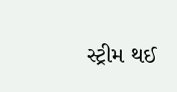સ્ટ્રીમ થઈ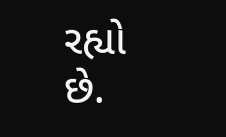રહ્યો છે.